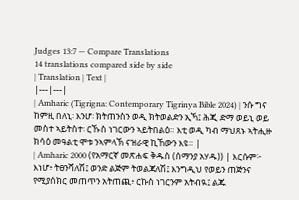Judges 13:7 — Compare Translations
14 translations compared side by side
| Translation | Text |
|---|---|
| Amharic (Tigrigna: Contemporary Tigrinya Bible 2024) | ንሱ ግና ከምዚ በለኒ፡ እንሆ፡ ክትጠንስን ወዲ ክትወልድን ኢኻ፤ ሕጂ ድማ ወይኒ ወይ መስተ ኣይትስተ፡ ርኹስ ነገርውን ኣይትበልዕ። እቲ ወዲ ካብ ማህጸኑ ኣትሒዙ ክሳዕ መዓልቲ ሞቱ ንኣምላኽ ናዝራዊ ኪኸውን እዩ። |
| Amharic 2000 (የአማርኛ መጽሐፍ ቅዱስ (ሰማንያ አሃዱ)) | እርሱም፦ እነሆ፥ ትፀንሻለሽ፤ ወንድ ልጅም ትወልጃለሽ፤ እንግዲህ የወይን ጠጅንና የሚያሰክር መጠጥን አትጠጪ፥ ርኩስ ነገርንም አትብዪ፤ ልጁ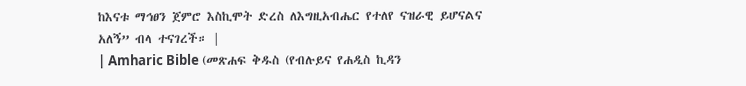ከእናቱ ማኅፀን ጀምሮ እስኪሞት ድረስ ለእግዚአብሔር የተለየ ናዝራዊ ይሆናልና አለኝ” ብላ ተናገረች። |
| Amharic Bible (መጽሐፍ ቅዱስ (የብሉይና የሐዲስ ኪዳን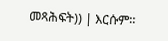መጻሕፍት)) | እርሱም።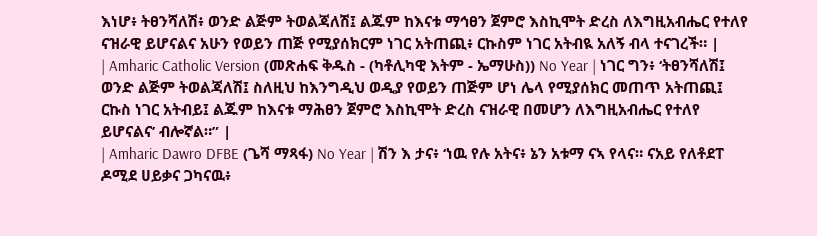እነሆ፥ ትፀንሻለሽ፥ ወንድ ልጅም ትወልጃለሽ፤ ልጁም ከእናቱ ማኅፀን ጀምሮ እስኪሞት ድረስ ለእግዚአብሔር የተለየ ናዝራዊ ይሆናልና አሁን የወይን ጠጅ የሚያሰክርም ነገር አትጠጪ፥ ርኩስም ነገር አትብዪ አለኝ ብላ ተናገረች። |
| Amharic Catholic Version (መጽሐፍ ቅዱስ - (ካቶሊካዊ እትም - ኤማሁስ)) No Year | ነገር ግን፥ ‘ትፀንሻለሽ፤ ወንድ ልጅም ትወልጃለሽ፤ ስለዚህ ከእንግዲህ ወዲያ የወይን ጠጅም ሆነ ሌላ የሚያሰክር መጠጥ አትጠጪ፤ ርኩስ ነገር አትብይ፤ ልጁም ከእናቱ ማሕፀን ጀምሮ እስኪሞት ድረስ ናዝራዊ በመሆን ለእግዚአብሔር የተለየ ይሆናልና’ ብሎኛል።” |
| Amharic Dawro DFBE (ጌሻ ማጻፋ) No Year | ሽን እ ታና፥ ‘ነዉ የሉ አትና፥ ኔን አቱማ ናኣ የላና። ናአይ የለቶደፐ ዶሚደ ሀይቃና ጋካናዉ፥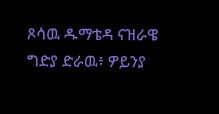ጾሳዉ ዱማቴዳ ናዝራዌ ግድያ ድራዉ፥ ዎይንያ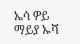ኤሳ ዎይ ማይያ ኡሻ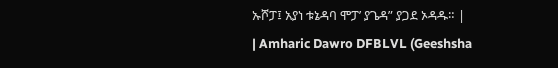ኡሾፓ፤ አያነ ቱኔዳባ ሞፓ’ ያጌዳ” ያጋደ ኦዳዱ። |
| Amharic Dawro DFBLVL (Geeshsha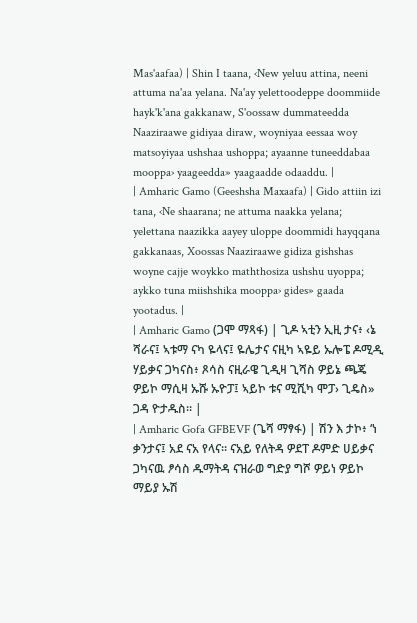Mas'aafaa) | Shin I taana, ‹New yeluu attina, neeni attuma na'aa yelana. Na'ay yelettoodeppe doommiide hayk'k'ana gakkanaw, S'oossaw dummateedda Naaziraawe gidiyaa diraw, woyniyaa eessaa woy matsoyiyaa ushshaa ushoppa; ayaanne tuneeddabaa mooppa› yaageedda» yaagaadde odaaddu. |
| Amharic Gamo (Geeshsha Maxaafa) | Gido attiin izi tana, ‹Ne shaarana; ne attuma naakka yelana; yelettana naazikka aayey uloppe doommidi hayqqana gakkanaas, Xoossas Naaziraawe gidiza gishshas woyne cajje woykko maththosiza ushshu uyoppa; aykko tuna miishshika mooppa› gides» gaada yootadus. |
| Amharic Gamo (ጋሞ ማጻፋ) | ጊዶ ኣቲን ኢዚ ታና፥ ‹ኔ ሻራና፤ ኣቱማ ናካ ዬላና፤ ዬሌታና ናዚካ ኣዬይ ኡሎፔ ዶሚዲ ሃይቃና ጋካናስ፥ ጾሳስ ናዚራዌ ጊዲዛ ጊሻስ ዎይኔ ጫጄ ዎይኮ ማሲዛ ኡሹ ኡዮፓ፤ ኣይኮ ቱና ሚሺካ ሞፓ› ጊዴስ» ጋዳ ዮታዱስ። |
| Amharic Gofa GFBEVF (ጌሻ ማፃፋ) | ሽን እ ታኮ፥ ‘ነ ቃንታና፤ አደ ናአ የላና። ናአይ የለትዳ ዎደፐ ዶምድ ሀይቃና ጋካናዉ ፆሳስ ዱማትዳ ናዝራወ ግድያ ግሾ ዎይነ ዎይኮ ማይያ ኡሽ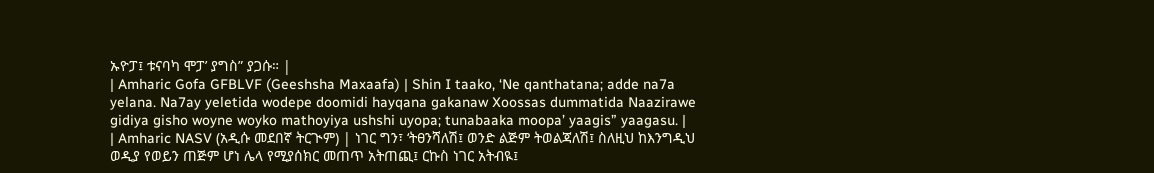ኡዮፓ፤ ቱናባካ ሞፓ’ ያግስ” ያጋሱ። |
| Amharic Gofa GFBLVF (Geeshsha Maxaafa) | Shin I taako, ‘Ne qanthatana; adde na7a yelana. Na7ay yeletida wodepe doomidi hayqana gakanaw Xoossas dummatida Naazirawe gidiya gisho woyne woyko mathoyiya ushshi uyopa; tunabaaka moopa’ yaagis” yaagasu. |
| Amharic NASV (አዲሱ መደበኛ ትርጒም) | ነገር ግን፣ ‘ትፀንሻለሽ፤ ወንድ ልጅም ትወልጃለሽ፤ ስለዚህ ከእንግዲህ ወዲያ የወይን ጠጅም ሆነ ሌላ የሚያሰክር መጠጥ አትጠጪ፤ ርኩስ ነገር አትብዪ፤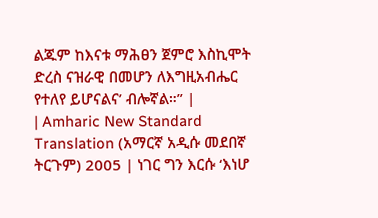ልጁም ከእናቱ ማሕፀን ጀምሮ እስኪሞት ድረስ ናዝራዊ በመሆን ለእግዚአብሔር የተለየ ይሆናልና’ ብሎኛል።” |
| Amharic New Standard Translation (አማርኛ አዲሱ መደበኛ ትርጉም) 2005 | ነገር ግን እርሱ ‘እነሆ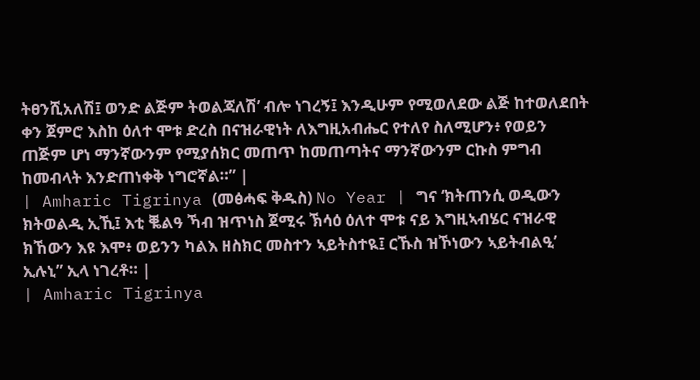ትፀንሺአለሽ፤ ወንድ ልጅም ትወልጃለሽ’ ብሎ ነገረኝ፤ እንዲሁም የሚወለደው ልጅ ከተወለደበት ቀን ጀምሮ እስከ ዕለተ ሞቱ ድረስ በናዝራዊነት ለእግዚአብሔር የተለየ ስለሚሆን፥ የወይን ጠጅም ሆነ ማንኛውንም የሚያሰክር መጠጥ ከመጠጣትና ማንኛውንም ርኩስ ምግብ ከመብላት እንድጠነቀቅ ነግሮኛል።” |
| Amharic Tigrinya (መፅሓፍ ቅዱስ) No Year | ግና ‘ክትጠንሲ ወዲውን ክትወልዲ ኢኺ፤ እቲ ቘልዓ ኻብ ዝጥነስ ጀሚሩ ኽሳዕ ዕለተ ሞቱ ናይ እግዚኣብሄር ናዝራዊ ክኸውን እዩ እሞ፥ ወይንን ካልእ ዘስክር መስተን ኣይትስተዪ፤ ርኹስ ዝኾነውን ኣይትብልዒ’ ኢሉኒ” ኢላ ነገረቶ። |
| Amharic Tigrinya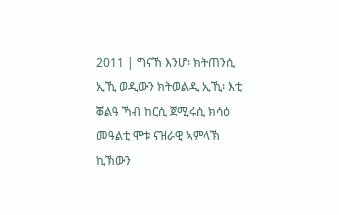2011 | ግናኸ እንሆ፡ ክትጠንሲ ኢኺ ወዲውን ክትወልዲ ኢኺ፡ እቲ ቖልዓ ኻብ ከርሲ ጀሚሩሲ ክሳዕ መዓልቲ ሞቱ ናዝራዊ ኣምላኽ ኪኽውን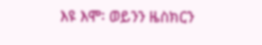እዩ እሞ፡ ወይንን ዜስክርን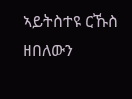ኣይትስተዩ ርኹስ ዘበለውን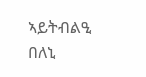ኣይትብልዒ በለኒ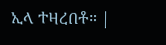ኢላ ተዛረበቶ። |